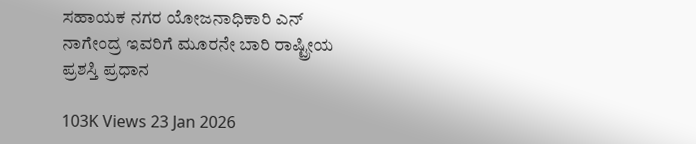ಸಹಾಯಕ ನಗರ ಯೋಜನಾಧಿಕಾರಿ ಎನ್ ನಾಗೇಂದ್ರ ಇವರಿಗೆ ಮೂರನೇ ಬಾರಿ ರಾಷ್ಟ್ರೀಯ ಪ್ರಶಸ್ತಿ ಪ್ರಧಾನ

103K Views 23 Jan 2026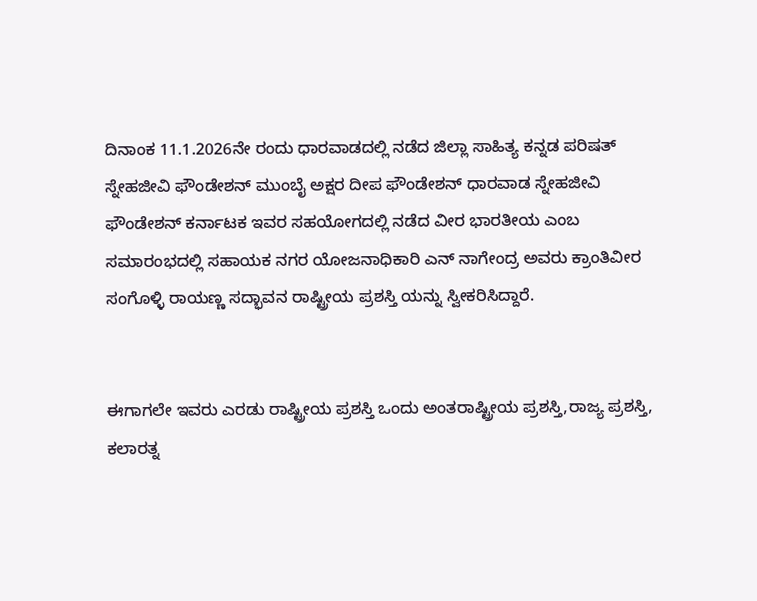ದಿನಾಂಕ 11.1.2026ನೇ ರಂದು ಧಾರವಾಡದಲ್ಲಿ ನಡೆದ ಜಿಲ್ಲಾ ಸಾಹಿತ್ಯ ಕನ್ನಡ ಪರಿಷತ್ ಸ್ನೇಹಜೀವಿ ಫೌಂಡೇಶನ್ ಮುಂಬೈ ಅಕ್ಷರ ದೀಪ ಫೌಂಡೇಶನ್ ಧಾರವಾಡ ಸ್ನೇಹಜೀವಿ ಫೌಂಡೇಶನ್ ಕರ್ನಾಟಕ ಇವರ ಸಹಯೋಗದಲ್ಲಿ ನಡೆದ ವೀರ ಭಾರತೀಯ ಎಂಬ ಸಮಾರಂಭದಲ್ಲಿ ಸಹಾಯಕ ನಗರ ಯೋಜನಾಧಿಕಾರಿ ಎನ್ ನಾಗೇಂದ್ರ ಅವರು ಕ್ರಾಂತಿವೀರ ಸಂಗೊಳ್ಳಿ ರಾಯಣ್ಣ ಸದ್ಭಾವನ ರಾಷ್ಟ್ರೀಯ ಪ್ರಶಸ್ತಿ ಯನ್ನು ಸ್ವೀಕರಿಸಿದ್ದಾರೆ.


ಈಗಾಗಲೇ ಇವರು ಎರಡು ರಾಷ್ಟ್ರೀಯ ಪ್ರಶಸ್ತಿ ಒಂದು ಅಂತರಾಷ್ಟ್ರೀಯ ಪ್ರಶಸ್ತಿ,ರಾಜ್ಯ ಪ್ರಶಸ್ತಿ, ಕಲಾರತ್ನ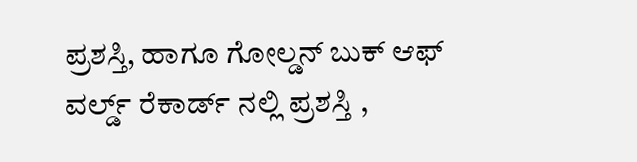ಪ್ರಶಸ್ತಿ, ಹಾಗೂ ಗೋಲ್ಡನ್ ಬುಕ್ ಆಫ್ ವರ್ಲ್ಡ್ ರೆಕಾರ್ಡ್ ನಲ್ಲಿ ಪ್ರಶಸ್ತಿ ,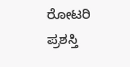ರೋಟರಿ ಪ್ರಶಸ್ತಿ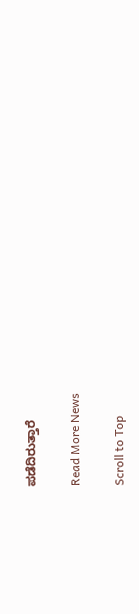ಪಡೆದಿರುತ್ತಾರೆ

Read More News

Scroll to Top